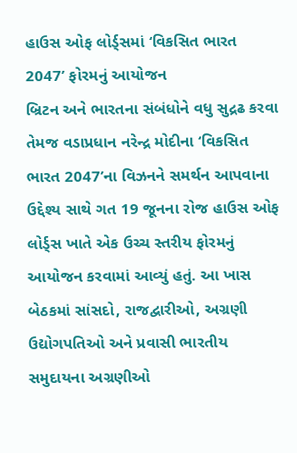હાઉસ ઓફ લોર્ડ્સમાં ‘વિકસિત ભારત 2047’ ફોરમનું આયોજન
બ્રિટન અને ભારતના સંબંધોને વધુ સુદ્રઢ કરવા તેમજ વડાપ્રધાન નરેન્દ્ર મોદીના ‘વિકસિત ભારત 2047’ના વિઝનને સમર્થન આપવાના ઉદ્દેશ્ય સાથે ગત 19 જૂનના રોજ હાઉસ ઓફ લોર્ડ્સ ખાતે એક ઉચ્ચ સ્તરીય ફોરમનું આયોજન કરવામાં આવ્યું હતું. આ ખાસ બેઠકમાં સાંસદો, રાજદ્વારીઓ, અગ્રણી ઉદ્યોગપતિઓ અને પ્રવાસી ભારતીય સમુદાયના અગ્રણીઓ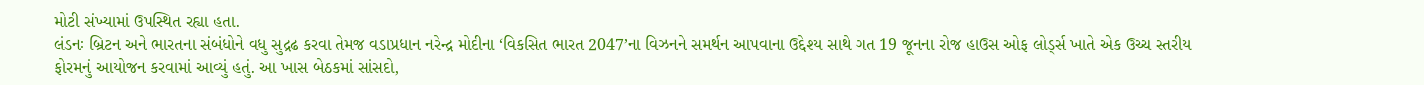મોટી સંખ્યામાં ઉપસ્થિત રહ્યા હતા.
લંડનઃ બ્રિટન અને ભારતના સંબંધોને વધુ સુદ્રઢ કરવા તેમજ વડાપ્રધાન નરેન્દ્ર મોદીના ‘વિકસિત ભારત 2047’ના વિઝનને સમર્થન આપવાના ઉદ્દેશ્ય સાથે ગત 19 જૂનના રોજ હાઉસ ઓફ લોર્ડ્સ ખાતે એક ઉચ્ચ સ્તરીય ફોરમનું આયોજન કરવામાં આવ્યું હતું. આ ખાસ બેઠકમાં સાંસદો,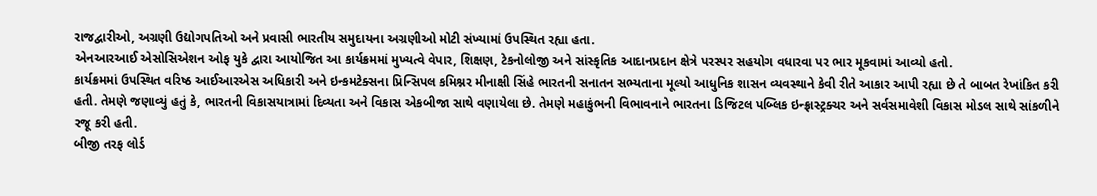રાજદ્વારીઓ, અગ્રણી ઉદ્યોગપતિઓ અને પ્રવાસી ભારતીય સમુદાયના અગ્રણીઓ મોટી સંખ્યામાં ઉપસ્થિત રહ્યા હતા.
એનઆરઆઈ એસોસિએશન ઓફ યુકે દ્વારા આયોજિત આ કાર્યક્રમમાં મુખ્યત્વે વેપાર, શિક્ષણ, ટેકનોલોજી અને સાંસ્કૃતિક આદાનપ્રદાન ક્ષેત્રે પરસ્પર સહયોગ વધારવા પર ભાર મૂકવામાં આવ્યો હતો.
કાર્યક્રમમાં ઉપસ્થિત વરિષ્ઠ આઈઆરએસ અધિકારી અને ઇન્કમટેક્સના પ્રિન્સિપલ કમિશ્નર મીનાક્ષી સિંહે ભારતની સનાતન સભ્યતાના મૂલ્યો આધુનિક શાસન વ્યવસ્થાને કેવી રીતે આકાર આપી રહ્યા છે તે બાબત રેખાંકિત કરી હતી. તેમણે જણાવ્યું હતું કે, ભારતની વિકાસયાત્રામાં દિવ્યતા અને વિકાસ એકબીજા સાથે વણાયેલા છે. તેમણે મહાકુંભની વિભાવનાને ભારતના ડિજિટલ પબ્લિક ઇન્ફ્રાસ્ટ્રક્ચર અને સર્વસમાવેશી વિકાસ મોડલ સાથે સાંકળીને રજૂ કરી હતી.
બીજી તરફ લોર્ડ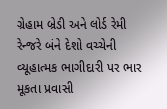ગ્રેહામ બ્રેડી અને લોર્ડ રેમી રેન્જરે બંને દેશો વચ્ચેની વ્યૂહાત્મક ભાગીદારી પર ભાર મૂકતા પ્રવાસી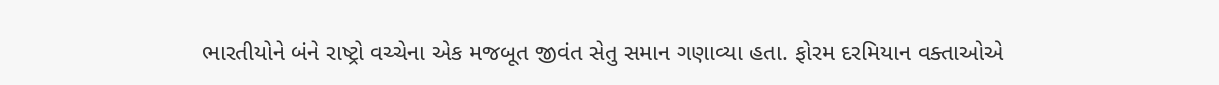ભારતીયોને બંને રાષ્ટ્રો વચ્ચેના એક મજબૂત જીવંત સેતુ સમાન ગણાવ્યા હતા. ફોરમ દરમિયાન વક્તાઓએ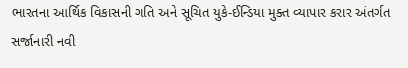ભારતના આર્થિક વિકાસની ગતિ અને સૂચિત યુકે-ઈન્ડિયા મુક્ત વ્યાપાર કરાર અંતર્ગત સર્જાનારી નવી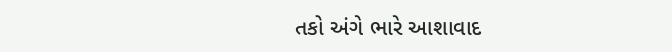તકો અંગે ભારે આશાવાદ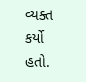વ્યક્ત કર્યો હતો.